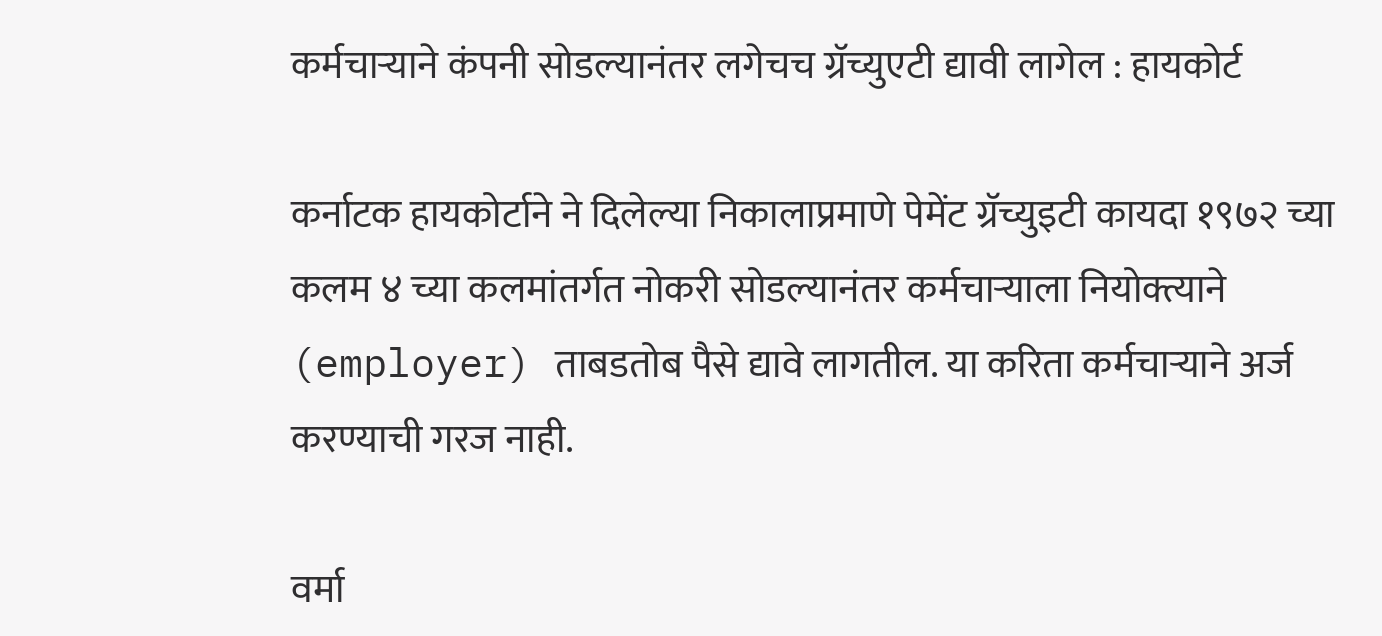कर्मचाऱ्याने कंपनी सोडल्यानंतर लगेचच ग्रॅच्युएटी द्यावी लागेल : हायकोर्ट

कर्नाटक हायकोर्टाने ने दिलेल्या निकालाप्रमाणे पेमेंट ग्रॅच्युइटी कायदा १९७२ च्या कलम ४ च्या कलमांतर्गत नोकरी सोडल्यानंतर कर्मचाऱ्याला नियोक्त्याने (employer) ताबडतोब पैसे द्यावे लागतील. या करिता कर्मचाऱ्याने अर्ज करण्याची गरज नाही.

वर्मा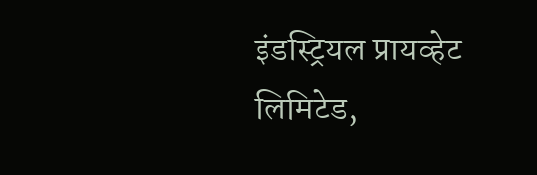इंडस्ट्रियल प्रायव्हेट लिमिटेड,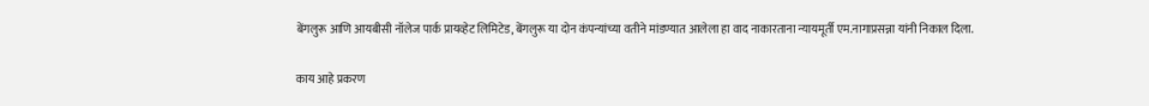बेंगलुरू आणि आयबीसी नॉलेज पार्क प्रायव्हेट लिमिटेड, बेंगलुरू या दोन कंपन्यांच्या वतीने मांडण्यात आलेला हा वाद नाकारताना न्यायमूर्ती एम.नागाप्रसन्ना यांनी निकाल दिला.

काय आहे प्रकरण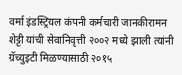वर्मा इंडस्ट्रियल कंपनी कर्मचारी जानकीरामन शेट्टी यांची सेवानिवृत्ती २००२ मध्ये झाली त्यांनी ग्रॅच्युइटी मिळण्यासाठी २०१५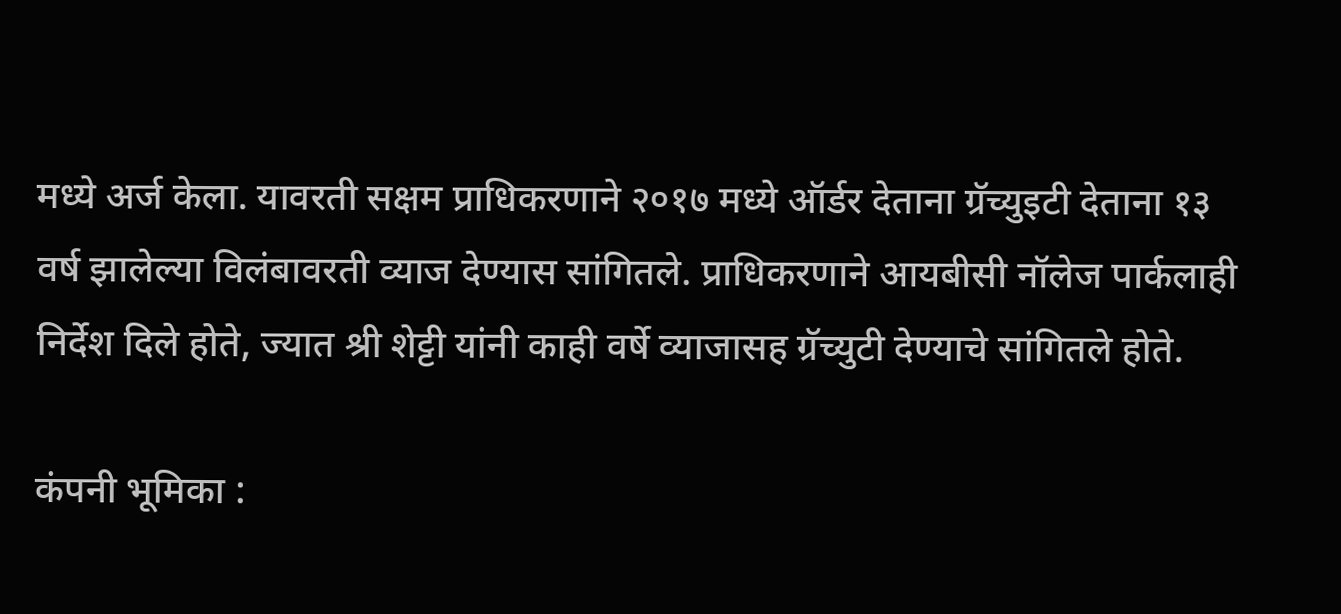मध्ये अर्ज केला. यावरती सक्षम प्राधिकरणाने २०१७ मध्ये ऑर्डर देताना ग्रॅच्युइटी देताना १३ वर्ष झालेल्या विलंबावरती व्याज देण्यास सांगितले. प्राधिकरणाने आयबीसी नॉलेज पार्कलाही निर्देश दिले होते, ज्यात श्री शेट्टी यांनी काही वर्षे व्याजासह ग्रॅच्युटी देण्याचे सांगितले होते.

कंपनी भूमिका :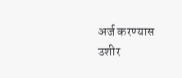अर्ज करण्यास उशीर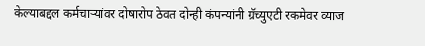केल्याबद्दल कर्मचार्‍यांवर दोषारोप ठेवत दोन्ही कंपन्यांनी ग्रॅच्युएटी रकमेवर व्याज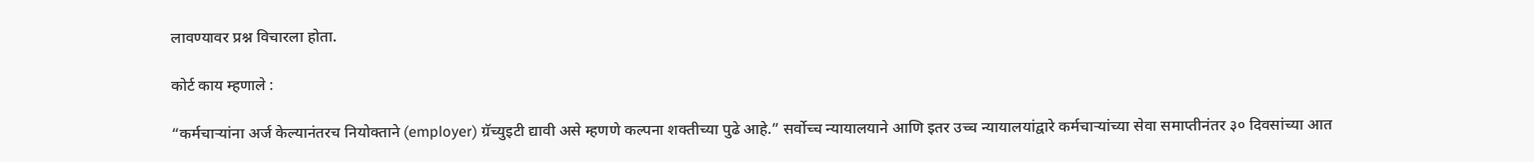लावण्यावर प्रश्न विचारला होता.

कोर्ट काय म्हणाले :

“कर्मचार्‍यांना अर्ज केल्यानंतरच नियोक्ताने (employer) ग्रॅच्युइटी द्यावी असे म्हणणे कल्पना शक्तीच्या पुढे आहे.” सर्वोच्च न्यायालयाने आणि इतर उच्च न्यायालयांद्वारे कर्मचार्‍यांच्या सेवा समाप्तीनंतर ३० दिवसांच्या आत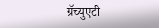ग्रॅच्युएटी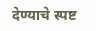देण्याचे स्पष्ट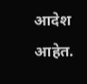आदेश आहेत.